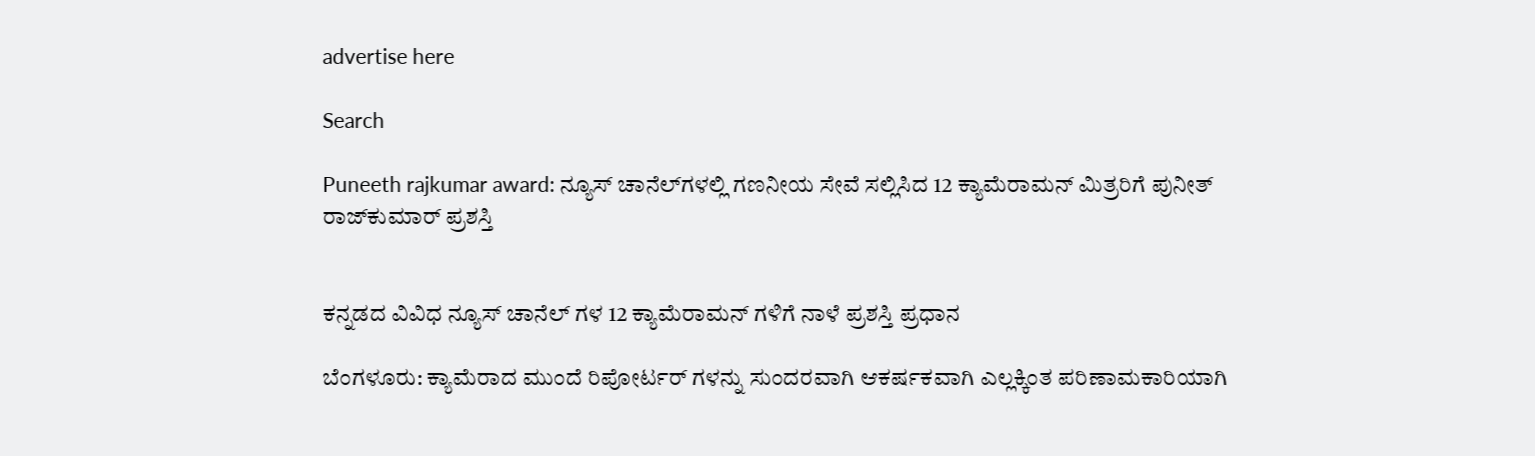advertise here

Search

Puneeth rajkumar award: ನ್ಯೂಸ್ ಚಾನೆಲ್‌ಗಳಲ್ಲಿ ಗಣನೀಯ ಸೇವೆ ಸಲ್ಲಿಸಿದ 12 ಕ್ಯಾಮೆರಾಮನ್ ಮಿತ್ರರಿಗೆ ಪುನೀತ್ ರಾಜ್‌ಕುಮಾರ್ ಪ್ರಶಸ್ತಿ


ಕನ್ನಡದ ವಿವಿಧ ನ್ಯೂಸ್ ಚಾನೆಲ್ ಗಳ 12 ಕ್ಯಾಮೆರಾಮನ್ ಗಳಿಗೆ ನಾಳೆ ಪ್ರಶಸ್ತಿ ಪ್ರಧಾನ

ಬೆಂಗಳೂರು: ಕ್ಯಾಮೆರಾದ ಮುಂದೆ ರಿಪೋರ್ಟರ್ ಗಳನ್ನು ಸುಂದರವಾಗಿ ಆಕರ್ಷಕವಾಗಿ ಎಲ್ಲಕ್ಕಿಂತ ಪರಿಣಾಮಕಾರಿಯಾಗಿ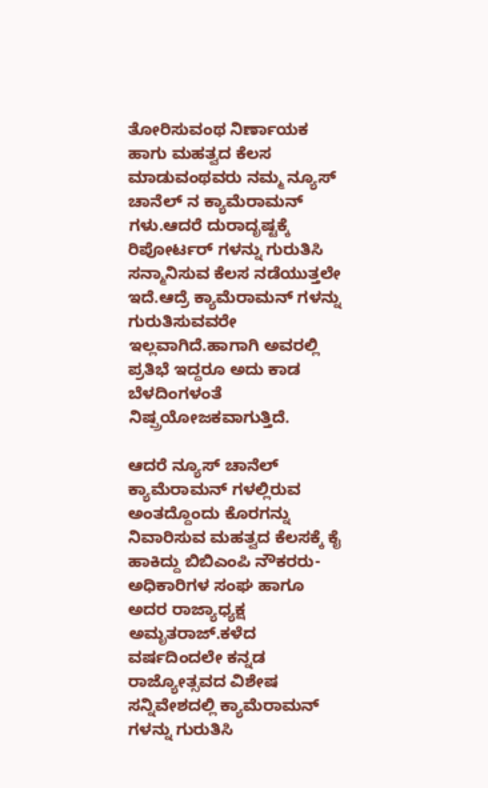ತೋರಿಸುವಂಥ ನಿರ್ಣಾಯಕ ಹಾಗು ಮಹತ್ವದ ಕೆಲಸ ಮಾಡುವಂಥವರು ನಮ್ಮ ನ್ಯೂಸ್ ಚಾನೆಲ್ ನ ಕ್ಯಾಮೆರಾಮನ್ ಗಳು.ಆದರೆ ದುರಾದೃಷ್ಟಕ್ಕೆ ರಿಪೋರ್ಟರ್ ಗಳನ್ನು ಗುರುತಿಸಿ ಸನ್ಮಾನಿಸುವ ಕೆಲಸ ನಡೆಯುತ್ತಲೇ ಇದೆ.ಆದ್ರೆ ಕ್ಯಾಮೆರಾಮನ್ ಗಳನ್ನು ಗುರುತಿಸುವವರೇ ಇಲ್ಲವಾಗಿದೆ.ಹಾಗಾಗಿ ಅವರಲ್ಲಿ ಪ್ರತಿಭೆ ಇದ್ದರೂ ಅದು ಕಾಡ ಬೆಳದಿಂಗಳಂತೆ ನಿಷ್ಪ್ರಯೋಜಕವಾಗುತ್ತಿದೆ.

ಆದರೆ ನ್ಯೂಸ್ ಚಾನೆಲ್ ಕ್ಯಾಮೆರಾಮನ್ ಗಳಲ್ಲಿರುವ ಅಂತದ್ದೊಂದು ಕೊರಗನ್ನು ನಿವಾರಿಸುವ ಮಹತ್ವದ ಕೆಲಸಕ್ಕೆ ಕೈ ಹಾಕಿದ್ದು ಬಿಬಿಎಂಪಿ ನೌಕರರು-ಅಧಿಕಾರಿಗಳ ಸಂಘ ಹಾಗೂ ಅದರ ರಾಜ್ಯಾಧ್ಯಕ್ಷ ಅಮೃತರಾಜ್.ಕಳೆದ ವರ್ಷದಿಂದಲೇ ಕನ್ನಡ ರಾಜ್ಯೋತ್ಸವದ ವಿಶೇಷ ಸನ್ನಿವೇಶದಲ್ಲಿ ಕ್ಯಾಮೆರಾಮನ್ ಗಳನ್ನು ಗುರುತಿಸಿ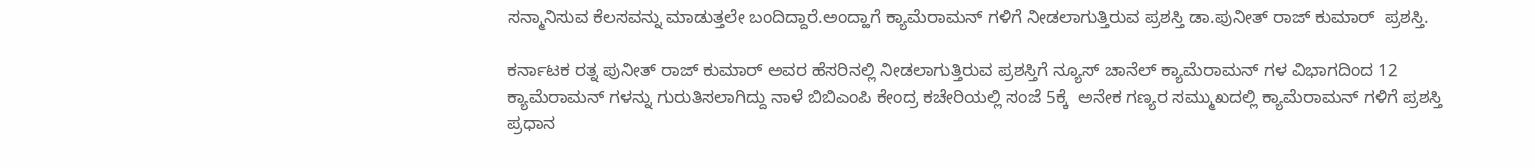ಸನ್ಮಾನಿಸುವ ಕೆಲಸವನ್ನು ಮಾಡುತ್ತಲೇ ಬಂದಿದ್ದಾರೆ.ಅಂದ್ಹಾಗೆ ಕ್ಯಾಮೆರಾಮನ್ ಗಳಿಗೆ ನೀಡಲಾಗುತ್ತಿರುವ ಪ್ರಶಸ್ತಿ ಡಾ.ಪುನೀತ್ ರಾಜ್ ಕುಮಾರ್  ಪ್ರಶಸ್ತಿ.

ಕರ್ನಾಟಕ ರತ್ನ ಪುನೀತ್ ರಾಜ್ ಕುಮಾರ್ ಅವರ ಹೆಸರಿನಲ್ಲಿ ನೀಡಲಾಗುತ್ತಿರುವ ಪ್ರಶಸ್ತಿಗೆ ನ್ಯೂಸ್ ಚಾನೆಲ್ ಕ್ಯಾಮೆರಾಮನ್ ಗಳ ವಿಭಾಗದಿಂದ 12 ಕ್ಯಾಮೆರಾಮನ್ ಗಳನ್ನು ಗುರುತಿಸಲಾಗಿದ್ದು ನಾಳೆ ಬಿಬಿಎಂಪಿ ಕೇಂದ್ರ ಕಚೇರಿಯಲ್ಲಿ ಸಂಜೆ 5ಕ್ಕೆ  ಅನೇಕ ಗಣ್ಯರ ಸಮ್ಮುಖದಲ್ಲಿ ಕ್ಯಾಮೆರಾಮನ್ ಗಳಿಗೆ ಪ್ರಶಸ್ತಿ ಪ್ರಧಾನ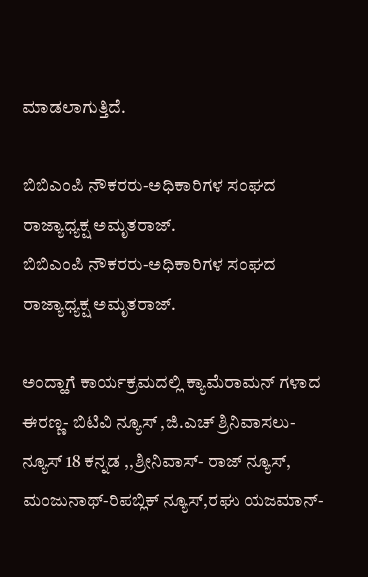ಮಾಡಲಾಗುತ್ತಿದೆ.

ಬಿಬಿಎಂಪಿ ನೌಕರರು-ಅಧಿಕಾರಿಗಳ ಸಂಘದ ರಾಜ್ಯಾಧ್ಯಕ್ಷ ಅಮೃತರಾಜ್.
ಬಿಬಿಎಂಪಿ ನೌಕರರು-ಅಧಿಕಾರಿಗಳ ಸಂಘದ ರಾಜ್ಯಾಧ್ಯಕ್ಷ ಅಮೃತರಾಜ್.

ಅಂದ್ಹಾಗೆ ಕಾರ್ಯಕ್ರಮದಲ್ಲಿ ಕ್ಯಾಮೆರಾಮನ್ ಗಳಾದ ಈರಣ್ಣ- ಬಿಟಿವಿ ನ್ಯೂಸ್ ,ಜಿ.ಎಚ್ ಶ್ರಿನಿವಾಸಲು-ನ್ಯೂಸ್ 18 ಕನ್ನಡ ,,ಶ್ರೀನಿವಾಸ್- ರಾಜ್ ನ್ಯೂಸ್, ಮಂಜುನಾಥ್-ರಿಪಬ್ಲಿಕ್ ನ್ಯೂಸ್,ರಘು ಯಜಮಾನ್-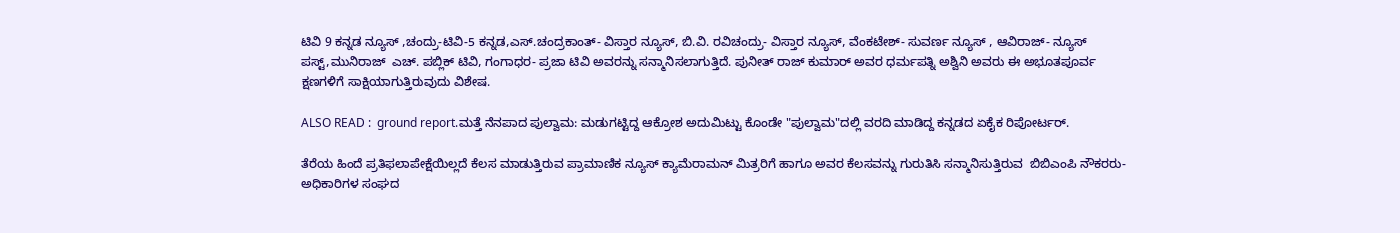ಟಿವಿ 9 ಕನ್ನಡ ನ್ಯೂಸ್ ,ಚಂದ್ರು-ಟಿವಿ-5 ಕನ್ನಡ,ಎಸ್.ಚಂದ್ರಕಾಂತ್- ವಿಸ್ತಾರ ನ್ಯೂಸ್, ಬಿ.ವಿ. ರವಿಚಂದ್ರು- ವಿಸ್ತಾರ ನ್ಯೂಸ್, ವೆಂಕಟೇಶ್- ಸುವರ್ಣ ನ್ಯೂಸ್ , ಆವಿರಾಜ್- ನ್ಯೂಸ್ ಪಸ್ಟ್,ಮುನಿರಾಜ್  ಎಚ್. ಪಬ್ಲಿಕ್ ಟಿವಿ, ಗಂಗಾಧರ- ಪ್ರಜಾ ಟಿವಿ ಅವರನ್ನು ಸನ್ಮಾನಿಸಲಾಗುತ್ತಿದೆ. ಪುನೀತ್ ರಾಜ್ ಕುಮಾರ್ ಅವರ ಧರ್ಮಪತ್ನಿ ಅಶ್ವಿನಿ ಅವರು ಈ ಅಭೂತಪೂರ್ವ ಕ್ಷಣಗಳಿಗೆ ಸಾಕ್ಷಿಯಾಗುತ್ತಿರುವುದು ವಿಶೇಷ.

ALSO READ :  ground report.ಮತ್ತೆ ನೆನಪಾದ ಪುಲ್ವಾಮ: ಮಡುಗಟ್ಟಿದ್ದ ಆಕ್ರೋಶ ಅದುಮಿಟ್ಟು ಕೊಂಡೇ "ಪುಲ್ವಾಮ"ದಲ್ಲಿ ವರದಿ ಮಾಡಿದ್ದ ಕನ್ನಡದ ಏಕೈಕ ರಿಪೋರ್ಟರ್.

ತೆರೆಯ ಹಿಂದೆ ಪ್ರತಿಫಲಾಪೇಕ್ಷೆಯಿಲ್ಲದೆ ಕೆಲಸ ಮಾಡುತ್ತಿರುವ ಪ್ರಾಮಾಣಿಕ ನ್ಯೂಸ್ ಕ್ಯಾಮೆರಾಮನ್ ಮಿತ್ರರಿಗೆ ಹಾಗೂ ಅವರ ಕೆಲಸವನ್ನು ಗುರುತಿಸಿ ಸನ್ಮಾನಿಸುತ್ತಿರುವ  ಬಿಬಿಎಂಪಿ ನೌಕರರು-ಅಧಿಕಾರಿಗಳ ಸಂಘದ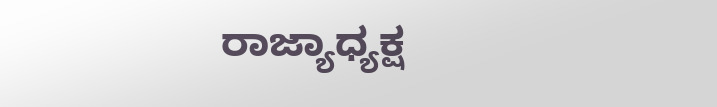ರಾಜ್ಯಾಧ್ಯಕ್ಷ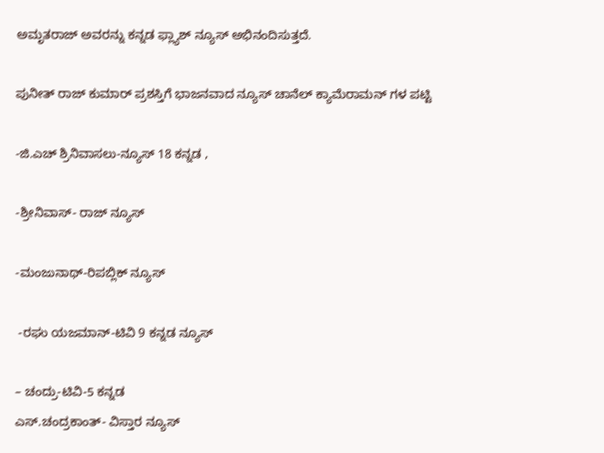ಅಮೃತರಾಜ್ ಅವರನ್ನು ಕನ್ನಡ ಫ್ಲ್ಯಾಶ್ ನ್ಯೂಸ್ ಅಭಿನಂದಿಸುತ್ತದೆ.

ಪುನೀತ್ ರಾಜ್ ಕುಮಾರ್ ಪ್ರಶಸ್ತಿಗೆ ಭಾಜನವಾದ ನ್ಯೂಸ್ ಚಾನೆಲ್ ಕ್ಯಾಮೆರಾಮನ್ ಗಳ ಪಟ್ಟಿ

-ಜಿ.ಎಚ್ ಶ್ರಿನಿವಾಸಲು-ನ್ಯೂಸ್ 18 ಕನ್ನಡ ,

-ಶ್ರೀನಿವಾಸ್- ರಾಜ್ ನ್ಯೂಸ್

-ಮಂಜುನಾಥ್-ರಿಪಬ್ಲಿಕ್ ನ್ಯೂಸ್

 -ರಘು ಯಜಮಾನ್-ಟಿವಿ 9 ಕನ್ನಡ ನ್ಯೂಸ್

– ಚಂದ್ರು-ಟಿವಿ-5 ಕನ್ನಡ
ಎಸ್.ಚಂದ್ರಕಾಂತ್- ವಿಸ್ತಾರ ನ್ಯೂಸ್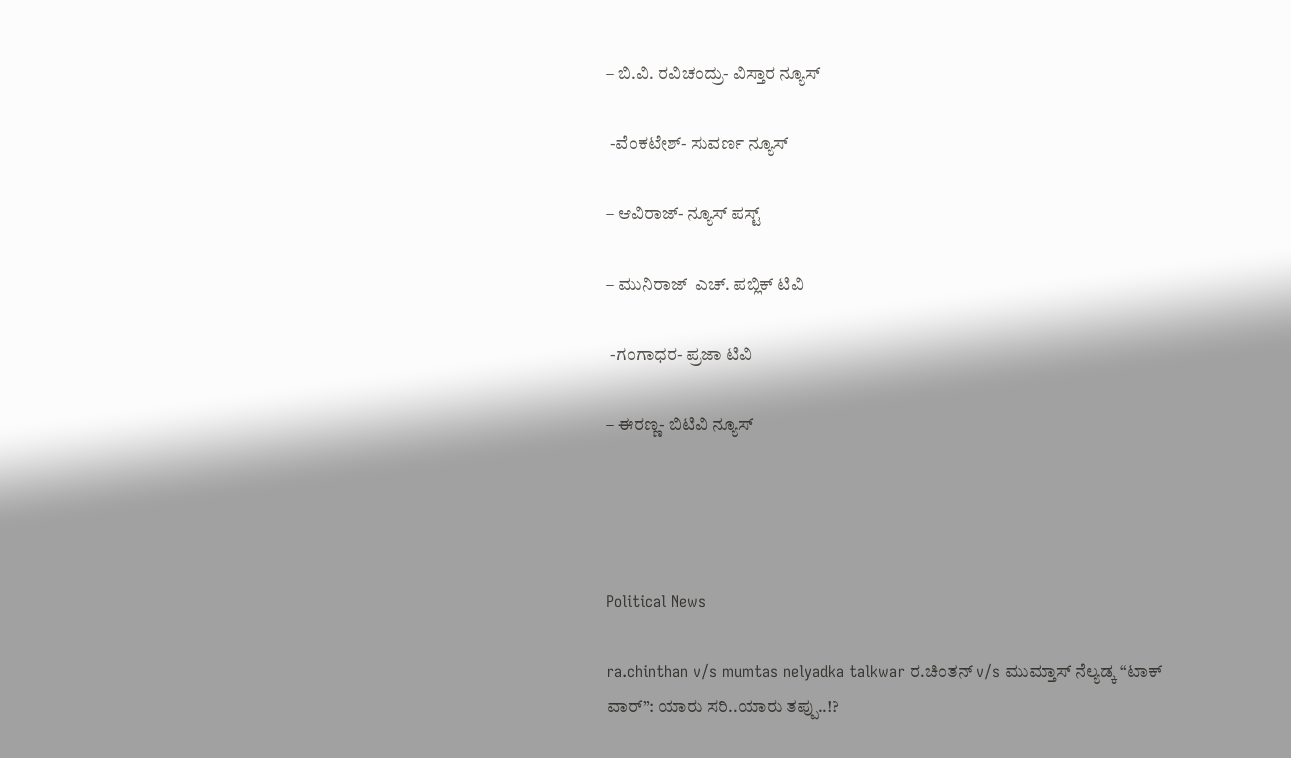– ಬಿ.ವಿ. ರವಿಚಂದ್ರು- ವಿಸ್ತಾರ ನ್ಯೂಸ್

 -ವೆಂಕಟೇಶ್- ಸುವರ್ಣ ನ್ಯೂಸ್

– ಆವಿರಾಜ್- ನ್ಯೂಸ್ ಪಸ್ಟ್

– ಮುನಿರಾಜ್  ಎಚ್. ಪಬ್ಲಿಕ್ ಟಿವಿ

 -ಗಂಗಾಧರ- ಪ್ರಜಾ ಟಿವಿ

– ಈರಣ್ಣ- ಬಿಟಿವಿ ನ್ಯೂಸ್




Political News

ra.chinthan v/s mumtas nelyadka talkwar ರ.ಚಿಂತನ್‌ v/s ಮುಮ್ತಾಸ್ ನೆಲ್ಯಡ್ಕ “ಟಾಕ್‌ ವಾರ್‌”: ಯಾರು ಸರಿ..ಯಾರು ತಪ್ಪು..!?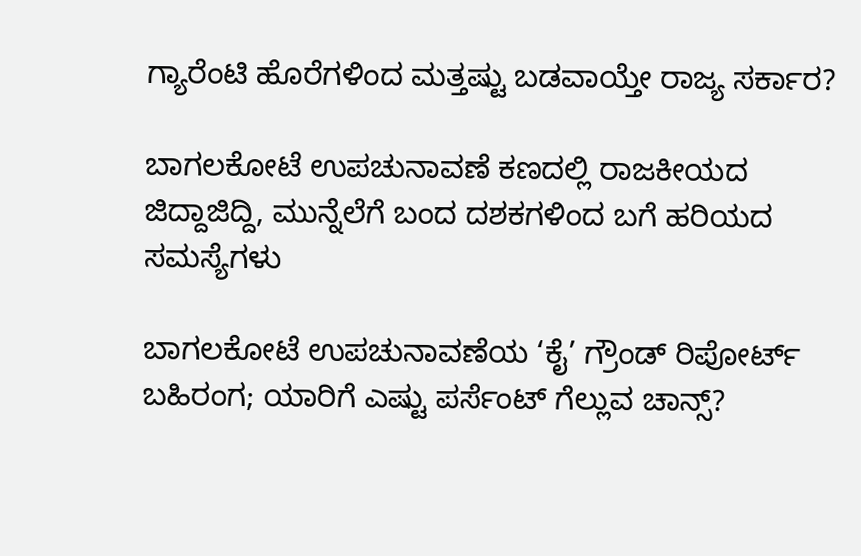ಗ್ಯಾರೆಂಟಿ ಹೊರೆಗಳಿಂದ ಮತ್ತಷ್ಟು ಬಡವಾಯ್ತೇ ರಾಜ್ಯ ಸರ್ಕಾರ?

ಬಾಗಲಕೋಟೆ ಉಪಚುನಾವಣೆ ಕಣದಲ್ಲಿ ರಾಜಕೀಯದ ಜಿದ್ದಾಜಿದ್ದಿ, ಮುನ್ನೆಲೆಗೆ ಬಂದ ದಶಕಗಳಿಂದ ಬಗೆ ಹರಿಯದ ಸಮಸ್ಯೆಗಳು

ಬಾಗಲಕೋಟೆ ಉಪಚುನಾವಣೆಯ ‘ಕೈ’ ಗ್ರೌಂಡ್ ರಿಪೋರ್ಟ್ ಬಹಿರಂಗ; ಯಾರಿಗೆ ಎಷ್ಟು ಪರ್ಸೆಂಟ್ ಗೆಲ್ಲುವ ಚಾನ್ಸ್?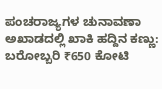ಪಂಚರಾಜ್ಯಗಳ ಚುನಾವಣಾ ಅಖಾಡದಲ್ಲಿ ಖಾಕಿ ಹದ್ದಿನ ಕಣ್ಣು: ಬರೋಬ್ಬರಿ ₹650 ಕೋಟಿ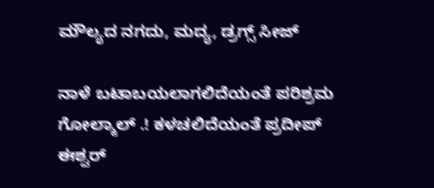ಮೌಲ್ಯದ ನಗದು, ಮದ್ಯ, ಡ್ರಗ್ಸ್ ಸೀಜ್

ನಾಳೆ ಬಟಾಬಯಲಾಗಲಿದೆಯಂತೆ ಪರಿಶ್ರಮ ಗೋಲ್ಮಾಲ್‌ .! ಕಳಚಲಿದೆಯಂತೆ ಪ್ರದೀಪ್‌ ಈಶ್ವರ್‌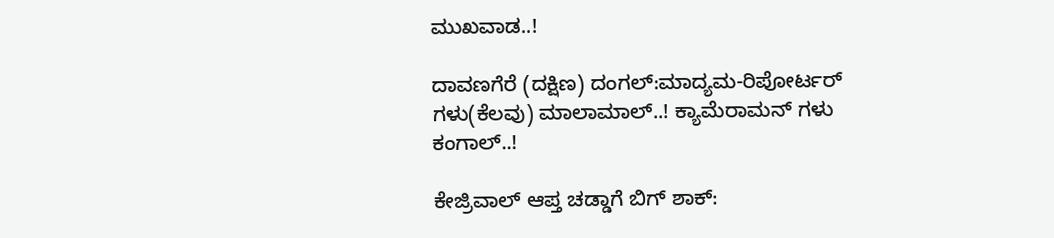ಮುಖವಾಡ..!

ದಾವಣಗೆರೆ (ದಕ್ಷಿಣ) ದಂಗಲ್‌:ಮಾದ್ಯಮ-ರಿಪೋರ್ಟರ್‌ ಗಳು(ಕೆಲವು) ಮಾಲಾಮಾಲ್..! ಕ್ಯಾಮೆರಾಮನ್‌ ಗಳು ಕಂಗಾಲ್..!

ಕೇಜ್ರಿವಾಲ್ ಆಪ್ತ ಚಡ್ಡಾಗೆ ಬಿಗ್ ಶಾಕ್: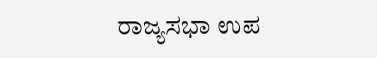ರಾಜ್ಯಸಭಾ ಉಪ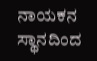ನಾಯಕನ ಸ್ಥಾನದಿಂದ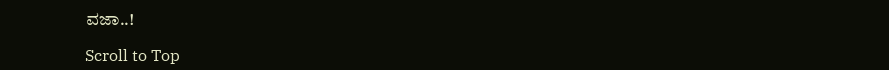ವಜಾ..!

Scroll to Top